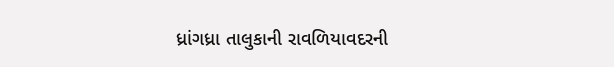ધ્રાંગધ્રા તાલુકાની રાવળિયાવદરની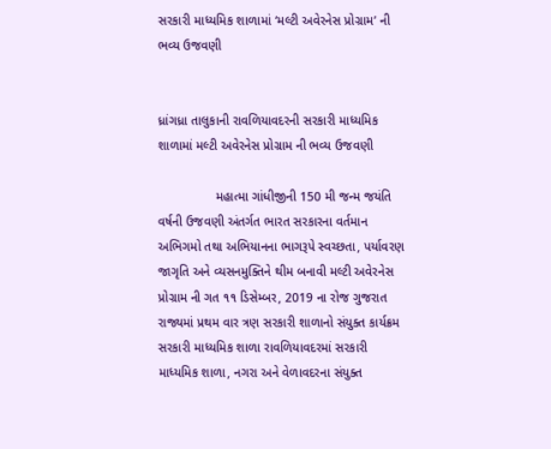સરકારી માધ્યમિક શાળામાં ‘મલ્ટી અવેરનેસ પ્રોગ્રામ’ ની ભવ્ય ઉજવણી


ધ્રાંગધ્રા તાલુકાની રાવળિયાવદરની સરકારી માધ્યમિક શાળામાં મલ્ટી અવેરનેસ પ્રોગ્રામ ની ભવ્ય ઉજવણી

                મહાત્મા ગાંધીજીની 150 મી જન્મ જયંતિ વર્ષની ઉજવણી અંતર્ગત ભારત સરકારના વર્તમાન અભિગમો તથા અભિયાનના ભાગરૂપે સ્વચ્છતા, પર્યાવરણ જાગૃતિ અને વ્યસનમુક્તિને થીમ બનાવી મલ્ટી અવેરનેસ પ્રોગ્રામ ની ગત ૧૧ ડિસેમ્બર, 2019 ના રોજ ગુજરાત રાજ્યમાં પ્રથમ વાર ત્રણ સરકારી શાળાનો સંયુક્ત કાર્યક્રમ સરકારી માધ્યમિક શાળા રાવળિયાવદરમાં સરકારી માધ્યમિક શાળા, નગરા અને વેળાવદરના સંયુક્ત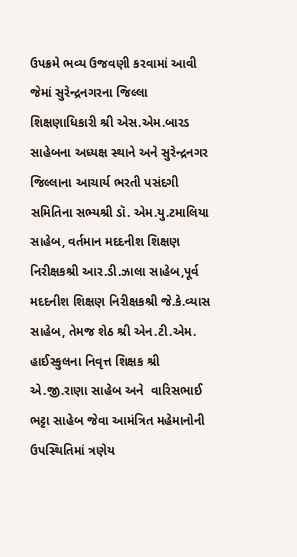ઉપક્રમે ભવ્ય ઉજવણી કરવામાં આવી જેમાં સુરેન્દ્રનગરના જિલ્લા શિક્ષણાધિકારી શ્રી એસ.એમ.બારડ સાહેબના અધ્યક્ષ સ્થાને અને સુરેન્દ્રનગર જિલ્લાના આચાર્ય ભરતી પસંદગી સમિતિના સભ્યશ્રી ડૉ. એમ.યુ.ટમાલિયા સાહેબ, વર્તમાન મદદનીશ શિક્ષણ નિરીક્ષકશ્રી આર.ડી.ઝાલા સાહેબ,પૂર્વ મદદનીશ શિક્ષણ નિરીક્ષકશ્રી જે.કે.વ્યાસ સાહેબ, તેમજ શેઠ શ્રી એન.ટી.એમ. હાઈસ્કુલના નિવૃત્ત શિક્ષક શ્રી એ.જી.રાણા સાહેબ અને  વારિસભાઈ ભટ્ટા સાહેબ જેવા આમંત્રિત મહેમાનોની ઉપસ્થિતિમાં ત્રણેય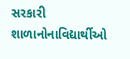સરકારી શાળાનોનાવિદ્યાર્થીઓ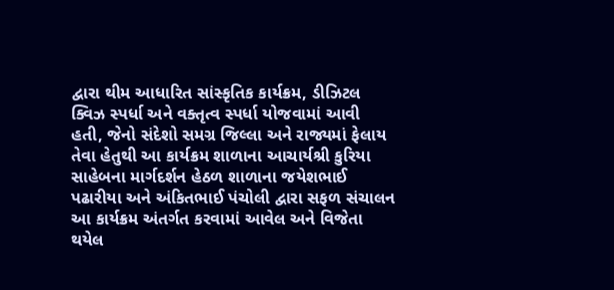દ્વારા થીમ આધારિત સાંસ્કૃતિક કાર્યક્રમ, ડીઝિટલ ક્વિઝ સ્પર્ધા અને વક્તૃત્વ સ્પર્ધા યોજવામાં આવી હતી, જેનો સંદેશો સમગ્ર જિલ્લા અને રાજ્યમાં ફેલાય તેવા હેતુથી આ કાર્યક્રમ શાળાના આચાર્યશ્રી કુરિયા સાહેબના માર્ગદર્શન હેઠળ શાળાના જયેશભાઈ પઢારીયા અને અંકિતભાઈ પંચોલી દ્વારા સફળ સંચાલન આ કાર્યક્રમ અંતર્ગત કરવામાં આવેલ અને વિજેતા થયેલ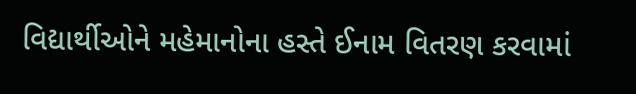વિદ્યાર્થીઓને મહેમાનોના હસ્તે ઈનામ વિતરણ કરવામાં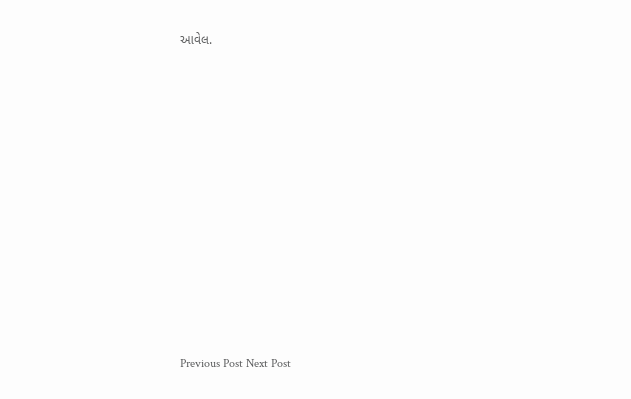આવેલ.



















Previous Post Next Post